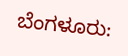ಬೆಂಗಳೂರು: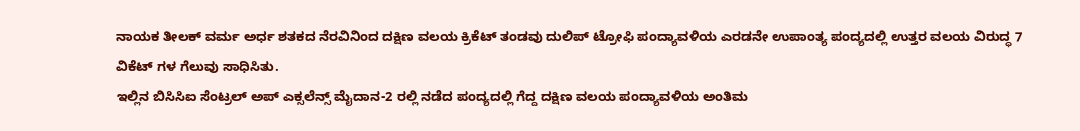ನಾಯಕ ತೀಲಕ್ ವರ್ಮ ಅರ್ಧ ಶತಕದ ನೆರವಿನಿಂದ ದಕ್ಷಿಣ ವಲಯ ಕ್ರಿಕೆಟ್ ತಂಡವು ದುಲಿಪ್ ಟ್ರೋಫಿ ಪಂದ್ಯಾವಳಿಯ ಎರಡನೇ ಉಪಾಂತ್ಯ ಪಂದ್ಯದಲ್ಲಿ ಉತ್ತರ ವಲಯ ವಿರುದ್ಧ 7 ವಿಕೆಟ್ ಗಳ ಗೆಲುವು ಸಾಧಿಸಿತು.
ಇಲ್ಲಿನ ಬಿಸಿಸಿಐ ಸೆಂಟ್ರಲ್ ಅಪ್ ಎಕ್ಸಲೆನ್ಸ್ ಮೈದಾನ-2 ರಲ್ಲಿ ನಡೆದ ಪಂದ್ಯದಲ್ಲಿ ಗೆದ್ದ ದಕ್ಷಿಣ ವಲಯ ಪಂದ್ಯಾವಳಿಯ ಅಂತಿಮ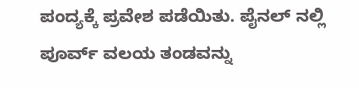ಪಂದ್ಯಕ್ಕೆ ಪ್ರವೇಶ ಪಡೆಯಿತು. ಪೈನಲ್ ನಲ್ಲಿ ಪೂರ್ವ್ ವಲಯ ತಂಡವನ್ನು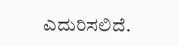ಎದುರಿಸಲಿದೆ.